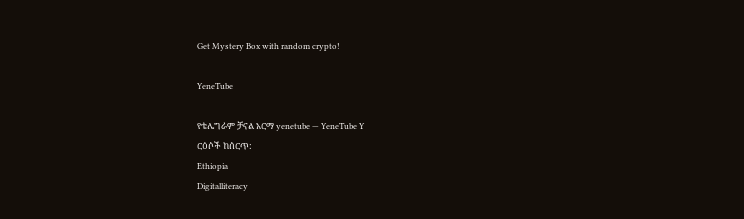Get Mystery Box with random crypto!

YeneTube

የቴሌግራም ቻናል አርማ yenetube — YeneTube Y
ርዕሶች ከሰርጥ:
Ethiopia
Digitalliteracy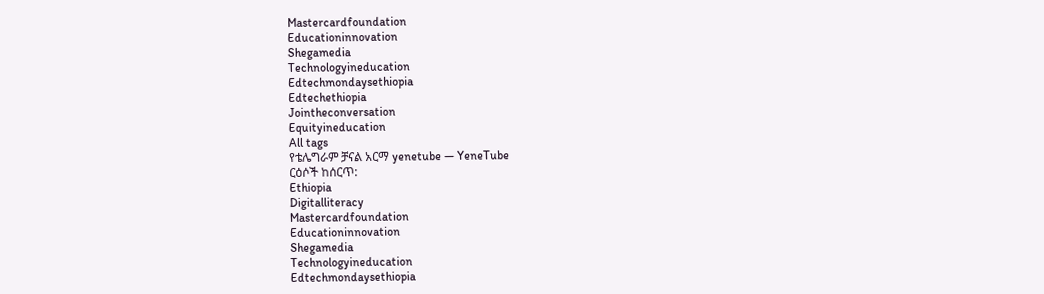Mastercardfoundation
Educationinnovation
Shegamedia
Technologyineducation
Edtechmondaysethiopia
Edtechethiopia
Jointheconversation
Equityineducation
All tags
የቴሌግራም ቻናል አርማ yenetube — YeneTube
ርዕሶች ከሰርጥ:
Ethiopia
Digitalliteracy
Mastercardfoundation
Educationinnovation
Shegamedia
Technologyineducation
Edtechmondaysethiopia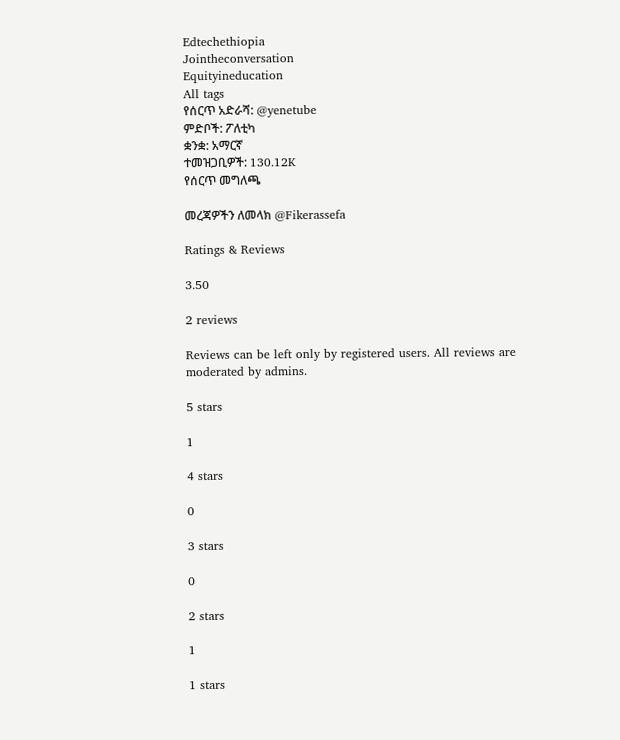Edtechethiopia
Jointheconversation
Equityineducation
All tags
የሰርጥ አድራሻ: @yenetube
ምድቦች: ፖለቲካ
ቋንቋ: አማርኛ
ተመዝጋቢዎች: 130.12K
የሰርጥ መግለጫ

መረጃዎችን ለመላክ @Fikerassefa

Ratings & Reviews

3.50

2 reviews

Reviews can be left only by registered users. All reviews are moderated by admins.

5 stars

1

4 stars

0

3 stars

0

2 stars

1

1 stars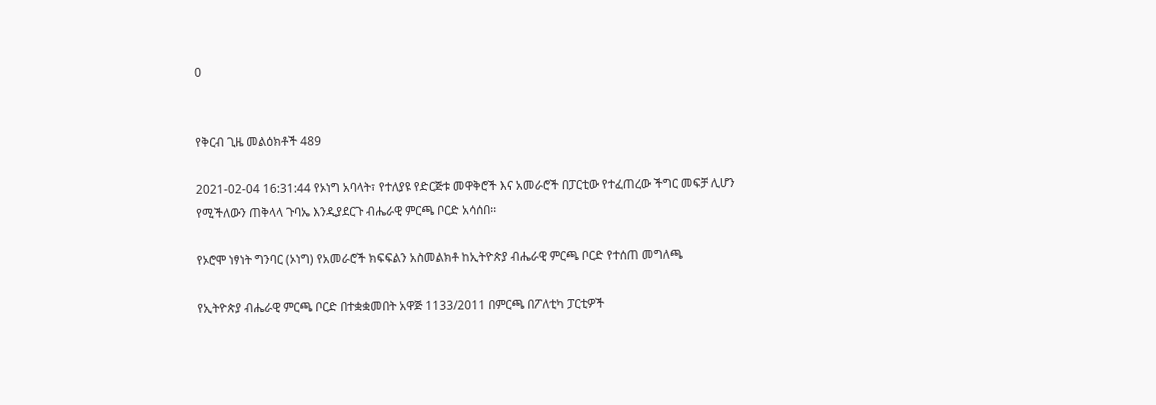0


የቅርብ ጊዜ መልዕክቶች 489

2021-02-04 16:31:44 የኦነግ አባላት፣ የተለያዩ የድርጅቱ መዋቅሮች እና አመራሮች በፓርቲው የተፈጠረው ችግር መፍቻ ሊሆን የሚችለውን ጠቅላላ ጉባኤ እንዲያደርጉ ብሔራዊ ምርጫ ቦርድ አሳሰበ፡፡

የኦሮሞ ነፃነት ግንባር (ኦነግ) የአመራሮች ክፍፍልን አስመልክቶ ከኢትዮጵያ ብሔራዊ ምርጫ ቦርድ የተሰጠ መግለጫ

የኢትዮጵያ ብሔራዊ ምርጫ ቦርድ በተቋቋመበት አዋጅ 1133/2011 በምርጫ በፖለቲካ ፓርቲዎች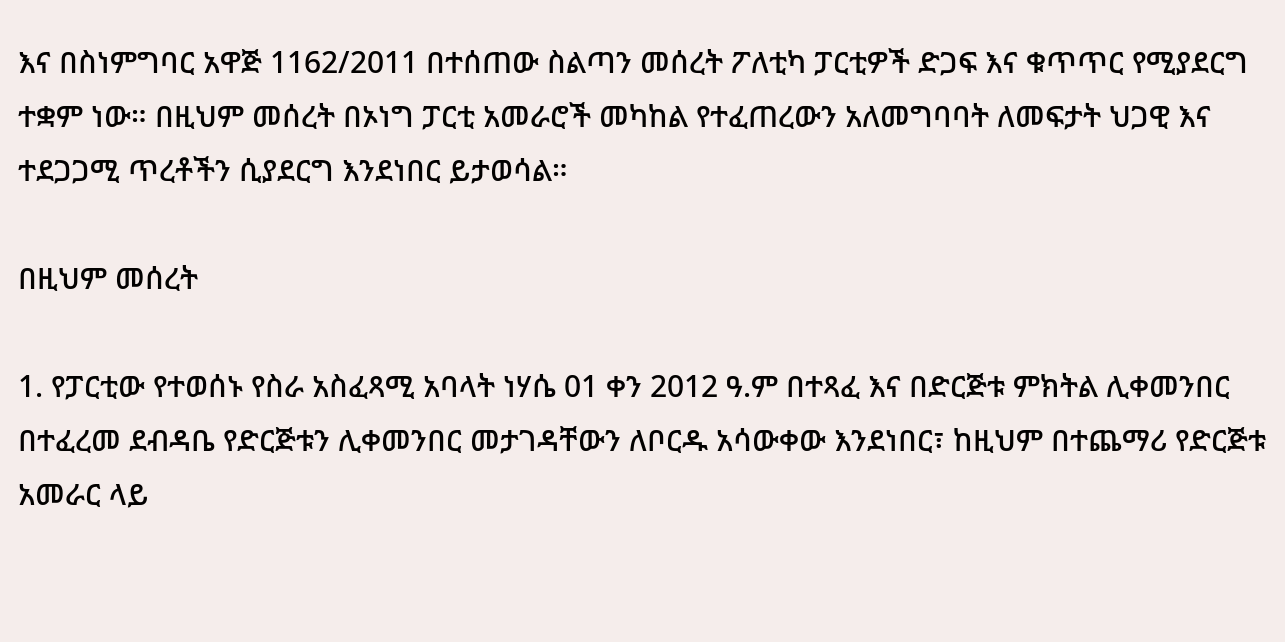እና በስነምግባር አዋጅ 1162/2011 በተሰጠው ስልጣን መሰረት ፖለቲካ ፓርቲዎች ድጋፍ እና ቁጥጥር የሚያደርግ ተቋም ነው። በዚህም መሰረት በኦነግ ፓርቲ አመራሮች መካከል የተፈጠረውን አለመግባባት ለመፍታት ህጋዊ እና ተደጋጋሚ ጥረቶችን ሲያደርግ እንደነበር ይታወሳል።

በዚህም መሰረት

1. የፓርቲው የተወሰኑ የስራ አስፈጻሚ አባላት ነሃሴ 01 ቀን 2012 ዓ.ም በተጻፈ እና በድርጅቱ ምክትል ሊቀመንበር በተፈረመ ደብዳቤ የድርጅቱን ሊቀመንበር መታገዳቸውን ለቦርዱ አሳውቀው እንደነበር፣ ከዚህም በተጨማሪ የድርጅቱ አመራር ላይ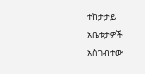ተከታታይ አቤቱታዎች አስገብተው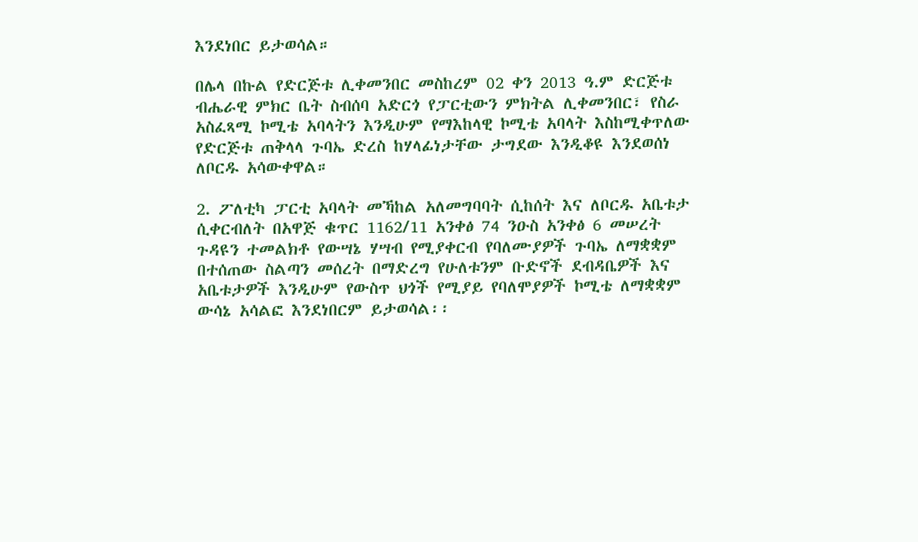እንደነበር ይታወሳል።

በሌላ በኩል የድርጅቱ ሊቀመንበር መስከረም 02 ቀን 2013 ዓ.ም ድርጅቱ ብሔራዊ ምክር ቤት ስብሰባ አድርጎ የፓርቲውን ምክትል ሊቀመንበር፣ የስራ አስፈጻሚ ኮሚቴ አባላትን እንዲሁም የማእከላዊ ኮሚቴ አባላት እስከሚቀጥለው የድርጅቱ ጠቅላላ ጉባኤ ድረስ ከሃላፊነታቸው ታግደው እንዲቆዩ እንደወሰነ ለቦርዱ አሳውቀዋል።

2. ፖለቲካ ፓርቲ አባላት መኻከል አለመግባባት ሲከሰት እና ለቦርዱ አቤቱታ ሲቀርብለት በአዋጅ ቁጥር 1162/11 አንቀፅ 74 ንዑስ አንቀፅ 6 መሠረት ጉዳዩን ተመልክቶ የውሣኔ ሃሣብ የሚያቀርብ የባለሙያዎች ጉባኤ ለማቋቋም በተሰጠው ስልጣን መሰረት በማድረግ የሁለቱንም ቡድኖች ደብዳቤዎች እና አቤቱታዎች እንዲሁም የውስጥ ህጎች የሚያይ የባለሞያዎች ኮሚቴ ለማቋቋም ውሳኔ አሳልፎ እንደነበርም ይታወሳል፡፡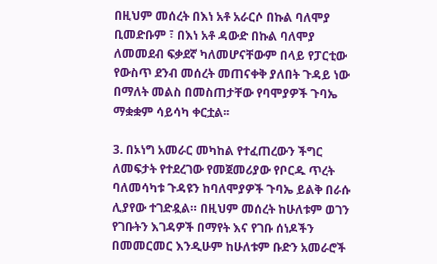በዚህም መሰረት በእነ አቶ አራርሶ በኩል ባለሞያ ቢመድቡም ፣ በእነ አቶ ዳውድ በኩል ባለሞያ ለመመደብ ፍቃደኛ ካለመሆናቸውም በላይ የፓርቲው የውስጥ ደንብ መሰረት መጠናቀቅ ያለበት ጉዳይ ነው በማለት መልስ በመስጠታቸው የባሞያዎች ጉባኤ ማቋቋም ሳይሳካ ቀርቷል፡፡

3. በኦነግ አመራር መካከል የተፈጠረውን ችግር ለመፍታት የተደረገው የመጀመሪያው የቦርዱ ጥረት ባለመሳካቱ ጉዳዩን ከባለሞያዎች ጉባኤ ይልቅ በራሱ ሊያየው ተገድዷል። በዚህም መሰረት ከሁለቱም ወገን የገቡትን እገዳዎች በማየት እና የገቡ ሰነዶችን በመመርመር እንዲሁም ከሁለቱም ቡድን አመራሮች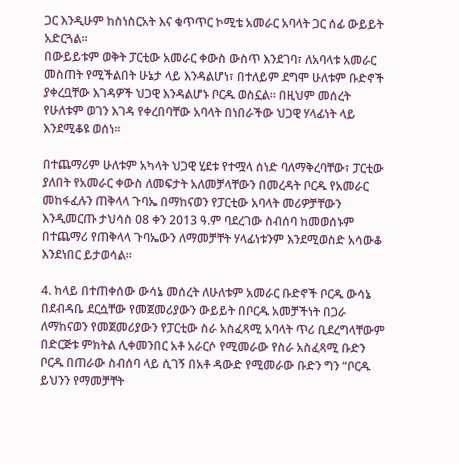ጋር እንዲሁም ከስነስርአት እና ቁጥጥር ኮሚቴ አመራር አባላት ጋር ሰፊ ውይይት አድርጓል።
በውይይቱም ወቅት ፓርቲው አመራር ቀውስ ውስጥ እንደገባ፣ ለአባላቱ አመራር መስጠት የሚችልበት ሁኔታ ላይ እንዳልሆነ፣ በተለይም ደግሞ ሁለቱም ቡድኖች ያቀረቧቸው እገዳዎች ህጋዊ እንዳልሆኑ ቦርዱ ወስኗል። በዚህም መሰረት የሁለቱም ወገን እገዳ የቀረበባቸው አባላት በነበራችው ህጋዊ ሃላፊነት ላይ እንደሚቆዩ ወሰነ።

በተጨማሪም ሁለቱም አካላት ህጋዊ ሂደቱ የተሟላ ሰነድ ባለማቅረባቸው፣ ፓርቲው ያለበት የአመራር ቀውስ ለመፍታት አለመቻላቸውን በመረዳት ቦርዱ የአመራር መከፋፈሉን ጠቅላላ ጉባኤ በማከናወን የፓርቲው አባላት መሪዎቻቸውን እንዲመርጡ ታህሳስ 08 ቀን 2013 ዓ.ም ባደረገው ስብሰባ ከመወሰኑም በተጨማሪ የጠቅላላ ጉባኤውን ለማመቻቸት ሃላፊነቱንም እንደሚወስድ አሳውቆ እንደነበር ይታወሳል።

4. ከላይ በተጠቀሰው ውሳኔ መሰረት ለሁለቱም አመራር ቡድኖች ቦርዱ ውሳኔ በደብዳቤ ደርሷቸው የመጀመሪያውን ውይይት በቦርዱ አመቻችነት በጋራ ለማከናወን የመጀመሪያውን የፓርቲው ስራ አስፈጻሚ አባላት ጥሪ ቢደረግላቸውም በድርጅቱ ምክትል ሊቀመንበር አቶ አራርሶ የሚመራው የስራ አስፈጻሚ ቡድን ቦርዱ በጠራው ስብሰባ ላይ ሲገኝ በአቶ ዳውድ የሚመራው ቡድን ግን “ቦርዱ ይህንን የማመቻቸት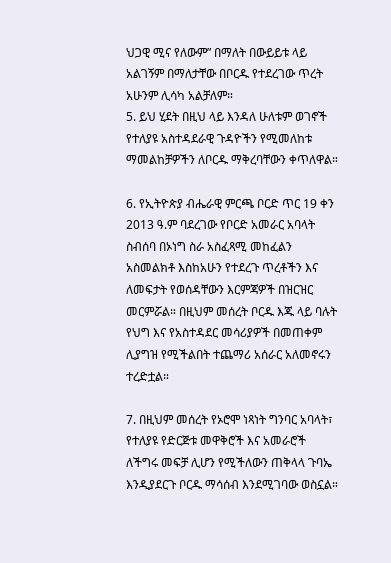ህጋዊ ሚና የለውም” በማለት በውይይቱ ላይ አልገኝም በማለታቸው በቦርዱ የተደረገው ጥረት አሁንም ሊሳካ አልቻለም።
5. ይህ ሂደት በዚህ ላይ እንዳለ ሁለቱም ወገኖች የተለያዩ አስተዳደራዊ ጉዳዮችን የሚመለከቱ ማመልከቻዎችን ለቦርዱ ማቅረባቸውን ቀጥለዋል።

6. የኢትዮጵያ ብሔራዊ ምርጫ ቦርድ ጥር 19 ቀን 2013 ዓ.ም ባደረገው የቦርድ አመራር አባላት ስብሰባ በኦነግ ስራ አስፈጻሚ መከፈልን አስመልክቶ እስከአሁን የተደረጉ ጥረቶችን እና ለመፍታት የወሰዳቸውን እርምጃዎች በዝርዝር መርምሯል። በዚህም መሰረት ቦርዱ እጁ ላይ ባሉት የህግ እና የአስተዳደር መሳሪያዎች በመጠቀም ሊያግዝ የሚችልበት ተጨማሪ አሰራር አለመኖሩን ተረድቷል።

7. በዚህም መሰረት የኦሮሞ ነጻነት ግንባር አባላት፣ የተለያዩ የድርጅቱ መዋቅሮች እና አመራሮች ለችግሩ መፍቻ ሊሆን የሚችለውን ጠቅላላ ጉባኤ እንዲያደርጉ ቦርዱ ማሳሰብ እንደሚገባው ወስኗል።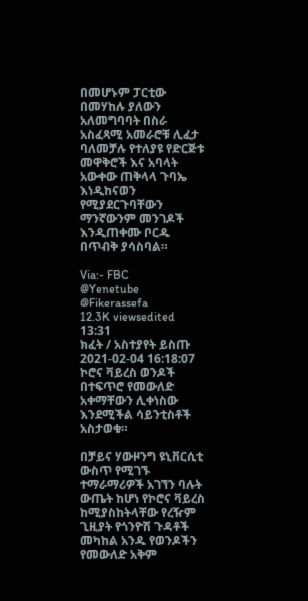በመሆኑም ፓርቲው በመሃከሉ ያለውን አለመግባባት በስራ አስፈጻሚ አመራሮቹ ሊፈታ ባለመቻሉ የተለያዩ የድርጅቱ መዋቅሮች እና አባላት አውቀው ጠቅላላ ጉባኤ እነዲከናወን የሚያደርጉባቸውን ማንኛውንም መንገዶች እንዲጠቀሙ ቦርዱ በጥብቅ ያሳስባል።

Via:- FBC
@Yenetube @Fikerassefa
12.3K viewsedited  13:31
ክፈት / አስተያየት ይስጡ
2021-02-04 16:18:07 ኮሮና ቫይረስ ወንዶች በተፍጥሮ የመውለድ አቀማቸውን ሊቀነስው እንደሚችል ሳይንቲስቶች አስታወቁ።

በቻይና ሃውዞንግ ዩኒቨርሲቲ ውስጥ የሚገኙ ተማራማሪዎች አገኘን ባሉት ውጤት ከሆነ የኮሮና ቫይረስ ከሚያስከትላቸው የረዥም ጊዚያት የጎንዮሽ ጉዳቶች መካከል አንዱ የወንዶችን የመውለድ አቅም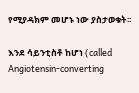የሚያዳክም መሆኑ ነው ያስታወቁት፡፡

እንደ ሳይንቲስቶ ከሆነ (called Angiotensin-converting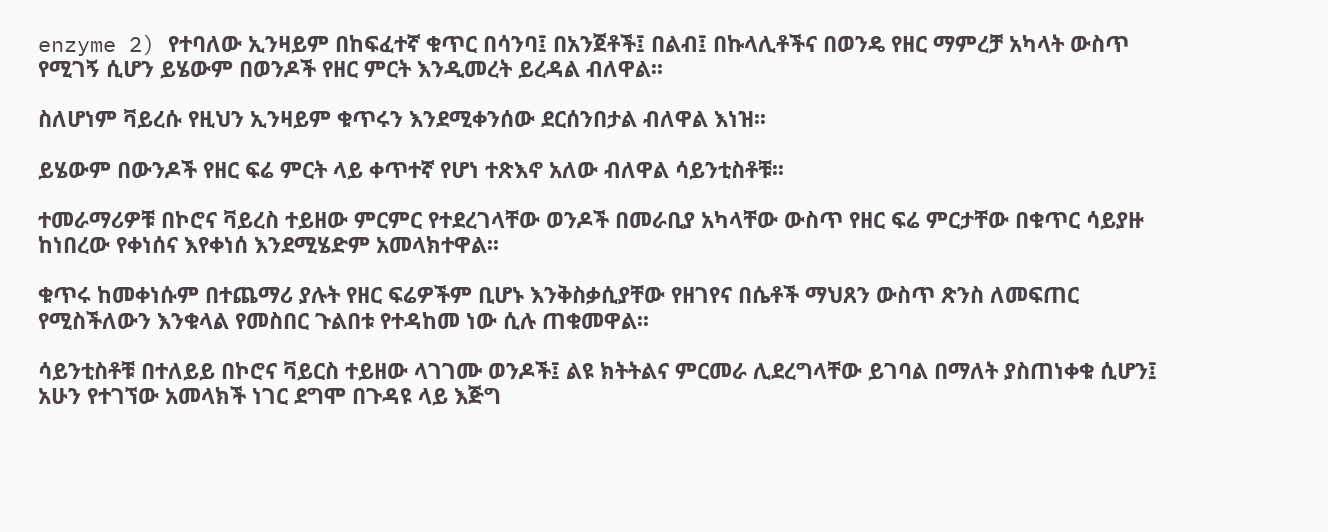enzyme 2) የተባለው ኢንዛይም በከፍፈተኛ ቁጥር በሳንባ፤ በአንጀቶች፤ በልብ፤ በኩላሊቶችና በወንዴ የዘር ማምረቻ አካላት ውስጥ የሚገኝ ሲሆን ይሄውም በወንዶች የዘር ምርት እንዲመረት ይረዳል ብለዋል፡፡

ስለሆነም ቫይረሱ የዚህን ኢንዛይም ቁጥሩን እንደሚቀንሰው ደርሰንበታል ብለዋል እነዝ፡፡

ይሄውም በውንዶች የዘር ፍሬ ምርት ላይ ቀጥተኛ የሆነ ተጽእኖ አለው ብለዋል ሳይንቲስቶቹ፡፡

ተመራማሪዎቹ በኮሮና ቫይረስ ተይዘው ምርምር የተደረገላቸው ወንዶች በመራቢያ አካላቸው ውስጥ የዘር ፍሬ ምርታቸው በቁጥር ሳይያዙ ከነበረው የቀነሰና እየቀነሰ እንደሚሄድም አመላክተዋል፡፡

ቁጥሩ ከመቀነሱም በተጨማሪ ያሉት የዘር ፍሬዎችም ቢሆኑ እንቅስቃሲያቸው የዘገየና በሴቶች ማህጸን ውስጥ ጽንስ ለመፍጠር የሚስችለውን እንቁላል የመስበር ጉልበቱ የተዳከመ ነው ሲሉ ጠቁመዋል፡፡

ሳይንቲስቶቹ በተለይይ በኮሮና ቫይርስ ተይዘው ላገገሙ ወንዶች፤ ልዩ ክትትልና ምርመራ ሊደረግላቸው ይገባል በማለት ያስጠነቀቁ ሲሆን፤ አሁን የተገኘው አመላክች ነገር ደግሞ በጉዳዩ ላይ እጅግ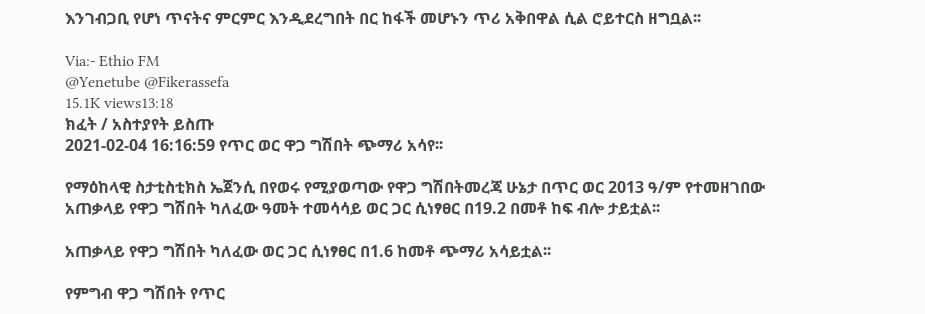እንገብጋቢ የሆነ ጥናትና ምርምር እንዲደረግበት በር ከፋች መሆኑን ጥሪ አቅበዋል ሲል ሮይተርስ ዘግቧል፡፡

Via:- Ethio FM
@Yenetube @Fikerassefa
15.1K views13:18
ክፈት / አስተያየት ይስጡ
2021-02-04 16:16:59 የጥር ወር ዋጋ ግሽበት ጭማሪ አሳየ፡፡

የማዕከላዊ ስታቲስቲክስ ኤጀንሲ በየወሩ የሚያወጣው የዋጋ ግሽበትመረጃ ሁኔታ በጥር ወር 2013 ዓ/ም የተመዘገበው አጠቃላይ የዋጋ ግሽበት ካለፈው ዓመት ተመሳሳይ ወር ጋር ሲነፃፀር በ19.2 በመቶ ከፍ ብሎ ታይቷል፡፡

አጠቃላይ የዋጋ ግሽበት ካለፈው ወር ጋር ሲነፃፀር በ1.6 ከመቶ ጭማሪ አሳይቷል፡፡

የምግብ ዋጋ ግሽበት የጥር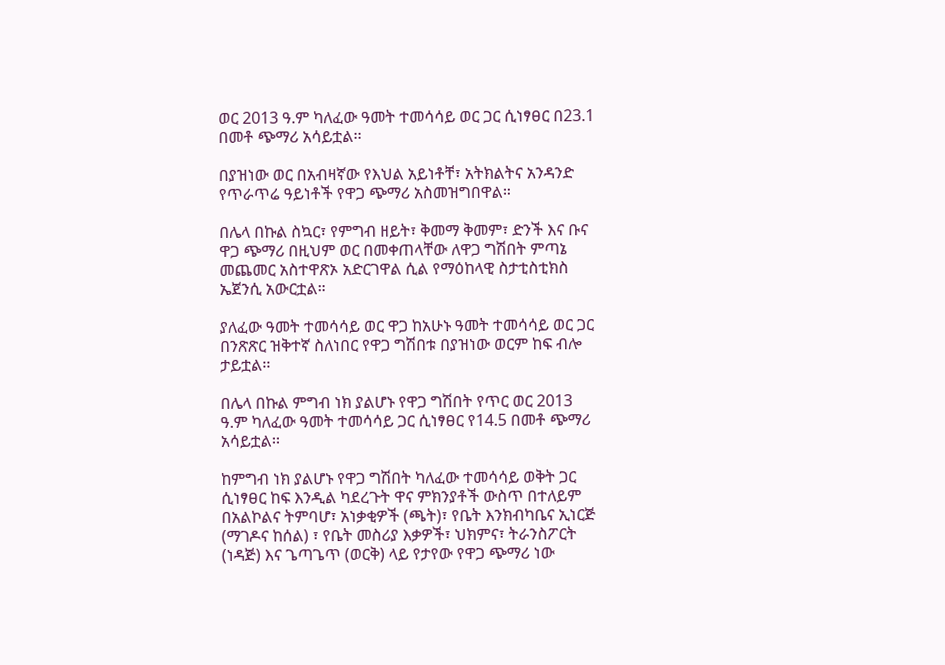ወር 2013 ዓ.ም ካለፈው ዓመት ተመሳሳይ ወር ጋር ሲነፃፀር በ23.1 በመቶ ጭማሪ አሳይቷል፡፡

በያዝነው ወር በአብዛኛው የእህል አይነቶቸ፣ አትክልትና አንዳንድ የጥራጥሬ ዓይነቶች የዋጋ ጭማሪ አስመዝግበዋል።

በሌላ በኩል ስኳር፣ የምግብ ዘይት፣ ቅመማ ቅመም፣ ድንች እና ቡና ዋጋ ጭማሪ በዚህም ወር በመቀጠላቸው ለዋጋ ግሽበት ምጣኔ መጨመር አስተዋጽኦ አድርገዋል ሲል የማዕከላዊ ስታቲስቲክስ ኤጀንሲ አውርቷል።

ያለፈው ዓመት ተመሳሳይ ወር ዋጋ ከአሁኑ ዓመት ተመሳሳይ ወር ጋር በንጽጽር ዝቅተኛ ስለነበር የዋጋ ግሽበቱ በያዝነው ወርም ከፍ ብሎ ታይቷል፡፡

በሌላ በኩል ምግብ ነክ ያልሆኑ የዋጋ ግሽበት የጥር ወር 2013 ዓ.ም ካለፈው ዓመት ተመሳሳይ ጋር ሲነፃፀር የ14.5 በመቶ ጭማሪ አሳይቷል፡፡

ከምግብ ነክ ያልሆኑ የዋጋ ግሽበት ካለፈው ተመሳሳይ ወቅት ጋር ሲነፃፀር ከፍ እንዲል ካደረጉት ዋና ምክንያቶች ውስጥ በተለይም በአልኮልና ትምባሆ፣ አነቃቂዎች (ጫት)፣ የቤት እንክብካቤና ኢነርጅ (ማገዶና ከሰል) ፣ የቤት መስሪያ እቃዎች፣ ህክምና፣ ትራንስፖርት (ነዳጅ) እና ጌጣጌጥ (ወርቅ) ላይ የታየው የዋጋ ጭማሪ ነው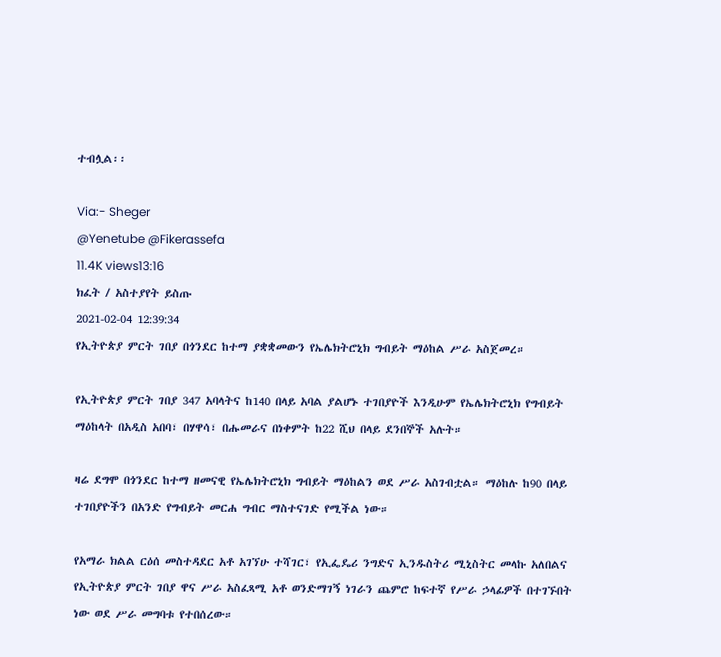ተብሏል፡፡

Via:- Sheger
@Yenetube @Fikerassefa
11.4K views13:16
ክፈት / አስተያየት ይስጡ
2021-02-04 12:39:34
የኢትዮጵያ ምርት ገበያ በጎንደር ከተማ ያቋቋመውን የኤሌክትሮኒክ ግብይት ማዕከል ሥራ አስጀመረ።

የኢትዮጵያ ምርት ገበያ 347 አባላትና ከ140 በላይ አባል ያልሆኑ ተገበያዮች እንዲሁም የኤሌክትሮኒክ የግብይት ማዕከላት በአዲስ አበባ፣ በሃዋሳ፣ በሑመራና በነቀምት ከ22 ሺህ በላይ ደንበኞች አሉት።

ዛሬ ደግሞ በጎንደር ከተማ ዘመናዊ የኤሌክትሮኒክ ግብይት ማዕከልን ወደ ሥራ አስገብቷል። ማዕከሉ ከ90 በላይ ተገበያዮችን በአንድ የግብይት መርሐ ግብር ማስተናገድ የሚችል ነው።

የአማራ ክልል ርዕሰ መስተዳደር አቶ አገኘሁ ተሻገር፣ የኢፌዴሪ ንግድና ኢንዱስትሪ ሚኒስትር መላኩ አለበልና የኢትዮጵያ ምርት ገበያ ዋና ሥራ አስፈጻሚ አቶ ወንድማገኝ ነገራን ጨምሮ ከፍተኛ የሥራ ኃላፊዎች በተገኙበት ነው ወደ ሥራ መግባቱ የተበሰረው።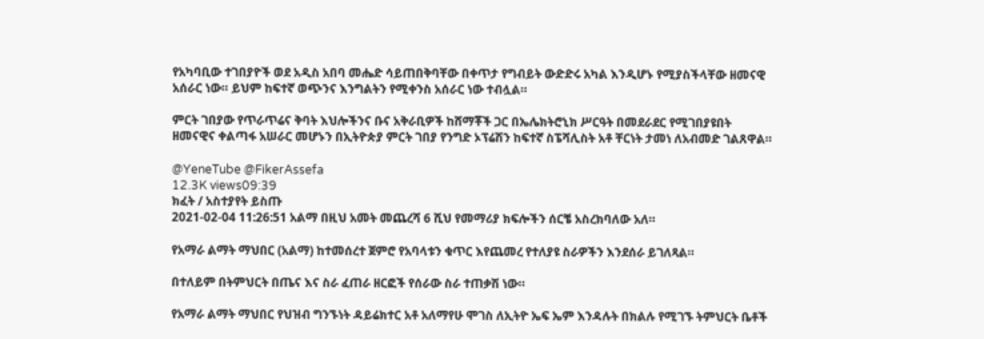የአካባቢው ተገበያዮች ወደ አዲስ አበባ መሔድ ሳይጠበቅባቸው በቀጥታ የግብይት ውድድሩ አካል እንዲሆኑ የሚያስችላቸው ዘመናዊ አሰራር ነው። ይህም ከፍተኛ ወጭንና እንግልትን የሚቀንስ አሰራር ነው ተብሏል።

ምርት ገበያው የጥራጥሬና ቅባት እህሎችንና ቡና አቅራቢዎች ከሸማቾች ጋር በኤሌክትሮኒክ ሥርዓት በመደራደር የሚገበያዩበት ዘመናዊና ቀልጣፋ አሠራር መሆኑን በኢትዮጵያ ምርት ገበያ የንግድ ኦፕሬሽን ከፍተኛ ስፔሻሊስት አቶ ቸርነት ታመነ ለአብመድ ገልጸዋል።

@YeneTube @FikerAssefa
12.3K views09:39
ክፈት / አስተያየት ይስጡ
2021-02-04 11:26:51 አልማ በዚህ አመት መጨረሻ 6 ሺህ የመማሪያ ክፍሎችን ሰርቼ አስረክባለው አለ።

የአማራ ልማት ማህበር (አልማ) ከተመሰረተ ጀምሮ የአባላቱን ቁጥር እየጨመረ የተለያዩ ስራዎችን እንደሰራ ይገለጻል።

በተለይም በትምህርት በጤና እና ስራ ፈጠራ ዘርፎች የሰራው ስራ ተጠቃሽ ነው።

የአማራ ልማት ማህበር የህዝብ ግንኙነት ዳይሬክተር አቶ አለማየሁ ሞገስ ለኢትዮ ኤፍ ኤም እንዳሉት በክልሉ የሚገኙ ትምህርት ቤቶች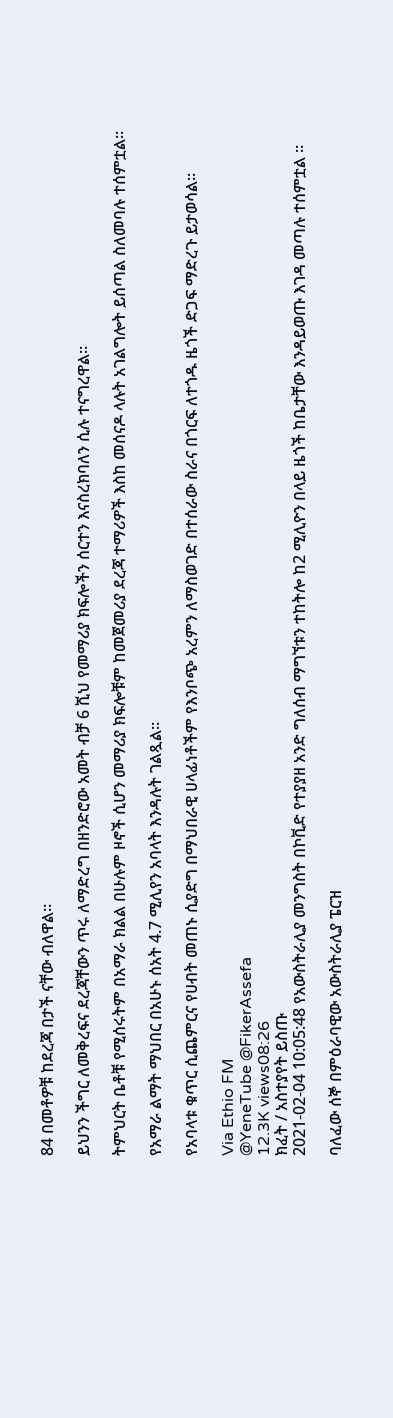84 በመቶዎቹ ከደረጃ በታች ናቸው ብለዋል።

ይህንን ችግር ለመቅረፍና ደረጃቸውን ጥሩ ለማድረግ በዘንድሮው አመት ብቻ 6 ሺህ የመማሪያ ክፍሎችን ሰርተን እናስረክባለን ሲሉ ተናግረዋል።

ትምህርት ቤቶቹ የሚሰሩትም በአማራ ክልል በሁሉም ዞኖች ሲሆን መማሪያ ክፍሎቹም ከመጀመሪያ ደረጃ ተማሪዎች እስከ መሰናዶ ላሉት አገልግሎት ይሰጣል ስለመባሉ ተሰምቷል።

የአማራ ልማት ማህበር በአሁኑ ሰአት 4.7 ሚሊየን አባላት እንዳሉት ገልጿል።

የአባላቱ ቁጥር ሲጨምርና የሀብት መጠኑ ሲያድግ በማህበራዊ ሀላፊነቶችም የእንቦጭ አረምን ለማስወገድ በተሰራው ስራና በጎርፍ ለተጎዱ ዜጎች ድጋፍ ማድረጉ ይታወሳል።

Via Ethio FM
@YeneTube @FikerAssefa
12.3K views08:26
ክፈት / አስተያየት ይስጡ
2021-02-04 10:05:48 የአውስትራሊያ መንግስት በኮቪድ የተያያዘ አንድ ግለሰብ ማግኘቱን ተከትሎ ከ2 ሚሊዮን በላይ ዜጎች ከቤታቸው እንዳይወጡ እገዳ መጣሉ ተሰምቷል ።

ባለፈው ሰኞ በምዕራባዊው አውስትራሊያ ፔርዝ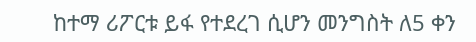ከተማ ሪፖርቱ ይፋ የተደረገ ሲሆን መንግስት ለ5 ቀን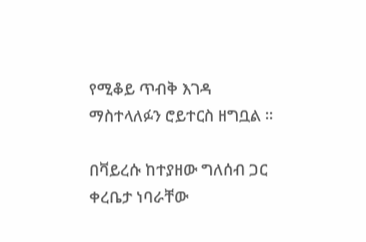የሚቆይ ጥብቅ እገዳ ማስተላለፉን ሮይተርስ ዘግቧል ።

በቫይረሱ ከተያዘው ግለሰብ ጋር ቀረቤታ ነባራቸው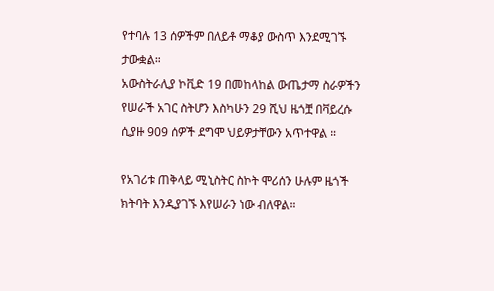የተባሉ 13 ሰዎችም በለይቶ ማቆያ ውስጥ እንደሚገኙ ታውቋል።
አውስትራሊያ ኮቪድ 19 በመከላከል ውጤታማ ስራዎችን የሠራች አገር ስትሆን እስካሁን 29 ሺህ ዜጎቿ በቫይረሱ ሲያዙ 909 ሰዎች ደግሞ ህይዎታቸውን አጥተዋል ።

የአገሪቱ ጠቅላይ ሚኒስትር ስኮት ሞሪሰን ሁሉም ዜጎች ክትባት እንዲያገኙ እየሠራን ነው ብለዋል።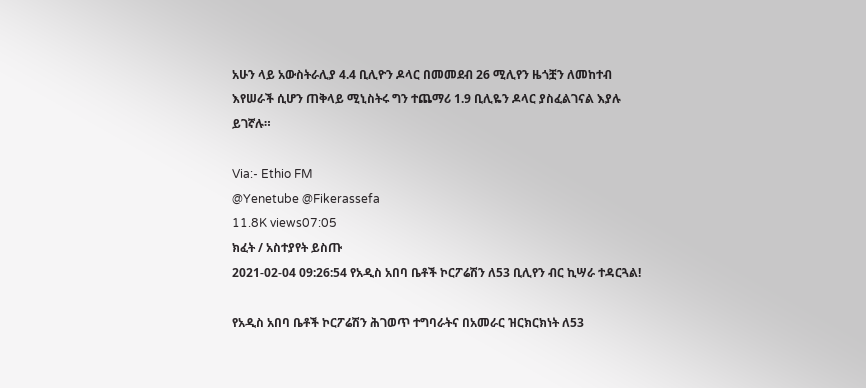አሁን ላይ አውስትራሊያ 4.4 ቢሊዮን ዶላር በመመደብ 26 ሚሊየን ዜጎቿን ለመከተብ እየሠራች ሲሆን ጠቅላይ ሚኒስትሩ ግን ተጨማሪ 1.9 ቢሊዬን ዶላር ያስፈልገናል እያሉ ይገኛሉ።

Via:- Ethio FM
@Yenetube @Fikerassefa
11.8K views07:05
ክፈት / አስተያየት ይስጡ
2021-02-04 09:26:54 የአዲስ አበባ ቤቶች ኮርፖሬሽን ለ53 ቢሊየን ብር ኪሣራ ተዳርጓል!

የአዲስ አበባ ቤቶች ኮርፖሬሽን ሕገወጥ ተግባራትና በአመራር ዝርክርክነት ለ53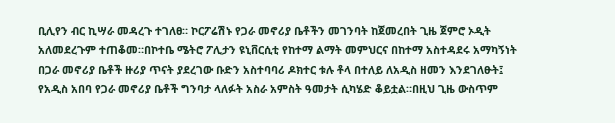ቢሊየን ብር ኪሣራ መዳረጉ ተገለፀ። ኮርፖሬሽኑ የጋራ መኖሪያ ቤቶችን መገንባት ከጀመረበት ጊዜ ጀምሮ ኦዲት አለመደረጉም ተጠቆመ።በኮተቤ ሜትሮ ፖሊታን ዩኒቨርሲቲ የከተማ ልማት መምህርና በከተማ አስተዳደሩ አማካኝነት በጋራ መኖሪያ ቤቶች ዙሪያ ጥናት ያደረገው ቡድን አስተባባሪ ዶክተር ቱሉ ቶላ በተለይ ለአዲስ ዘመን እንደገለፁት፤ የአዲስ አበባ የጋራ መኖሪያ ቤቶች ግንባታ ላለፉት አስራ አምስት ዓመታት ሲካሄድ ቆይቷል።በዚህ ጊዜ ውስጥም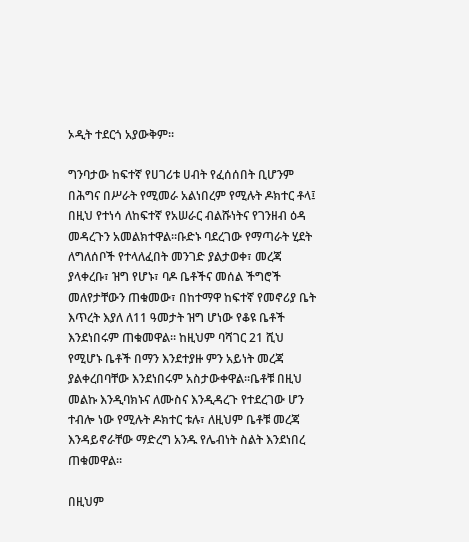ኦዲት ተደርጎ አያውቅም።

ግንባታው ከፍተኛ የሀገሪቱ ሀብት የፈሰሰበት ቢሆንም በሕግና በሥራት የሚመራ አልነበረም የሚሉት ዶክተር ቶላ፤ በዚህ የተነሳ ለከፍተኛ የአሠራር ብልሹነትና የገንዘብ ዕዳ መዳረጉን አመልክተዋል።ቡድኑ ባደረገው የማጣራት ሂደት ለግለሰቦች የተላለፈበት መንገድ ያልታወቀ፣ መረጃ ያላቀረቡ፣ ዝግ የሆኑ፣ ባዶ ቤቶችና መሰል ችግሮች መለየታቸውን ጠቁመው፣ በከተማዋ ከፍተኛ የመኖሪያ ቤት እጥረት እያለ ለ11 ዓመታት ዝግ ሆነው የቆዩ ቤቶች እንደነበሩም ጠቁመዋል። ከዚህም ባሻገር 21 ሺህ የሚሆኑ ቤቶች በማን እንደተያዙ ምን አይነት መረጃ ያልቀረበባቸው እንደነበሩም አስታውቀዋል።ቤቶቹ በዚህ መልኩ እንዲባክኑና ለሙስና እንዲዳረጉ የተደረገው ሆን ተብሎ ነው የሚሉት ዶክተር ቱሉ፣ ለዚህም ቤቶቹ መረጃ እንዳይኖራቸው ማድረግ አንዱ የሌብነት ስልት እንደነበረ ጠቁመዋል።

በዚህም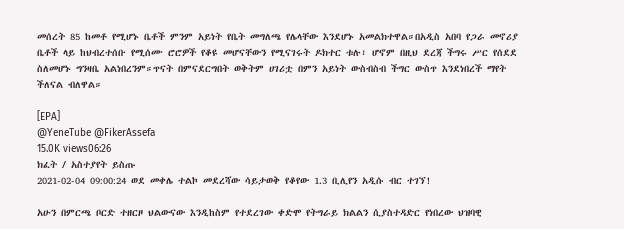መሰረት 85 ከመቶ የሚሆኑ ቤቶች ምንም አይነት የቤት መግለጫ የሌላቸው እንደሆኑ አመልክተዋል።በአዲስ አበባ የጋራ መኖሪያ ቤቶች ላይ ከህብረተሰቡ የሚሰሙ ሮሮዎች የቆዩ መሆናቸውን የሚናገሩት ዶክተር ቱሉ፣ ሆኖም በዚህ ደረጃ ችግሩ ሥር የሰደደ ስለመሆኑ ግንዛቤ አልነበረንም።ጥናት በምናደርግበት ወቅትም ሀገሪቷ በምን አይነት ውስብስብ ችግር ውስጥ እንደነበረች ማየት ችለናል ብለዋል።

[EPA]
@YeneTube @FikerAssefa
15.0K views06:26
ክፈት / አስተያየት ይስጡ
2021-02-04 09:00:24 ወደ መቀሌ ተልኮ መደረሻው ሳይታወቅ የቆየው 1.3 ቢሊየን አዲሱ ብር ተገኘ!

አሁን በምርጫ ቦርድ ተዘርዞ ህልውናው እንዲከስም የተደረገው ቀድሞ የትግራይ ክልልን ሲያስተዳድር የነበረው ህዝባዊ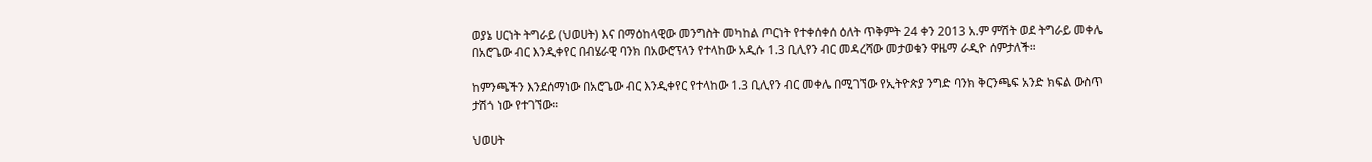ወያኔ ሀርነት ትግራይ (ህወሀት) እና በማዕከላዊው መንግስት መካከል ጦርነት የተቀሰቀሰ ዕለት ጥቅምት 24 ቀን 2013 አ.ም ምሽት ወደ ትግራይ መቀሌ በአሮጌው ብር እንዲቀየር በብሄራዊ ባንክ በአውሮፕላን የተላከው አዲሱ 1.3 ቢሊየን ብር መዳረሻው መታወቁን ዋዜማ ራዲዮ ሰምታለች።

ከምንጫችን እንደሰማነው በአሮጌው ብር እንዲቀየር የተላከው 1.3 ቢሊየን ብር መቀሌ በሚገኘው የኢትዮጵያ ንግድ ባንክ ቅርንጫፍ አንድ ክፍል ውስጥ ታሽጎ ነው የተገኘው።

ህወሀት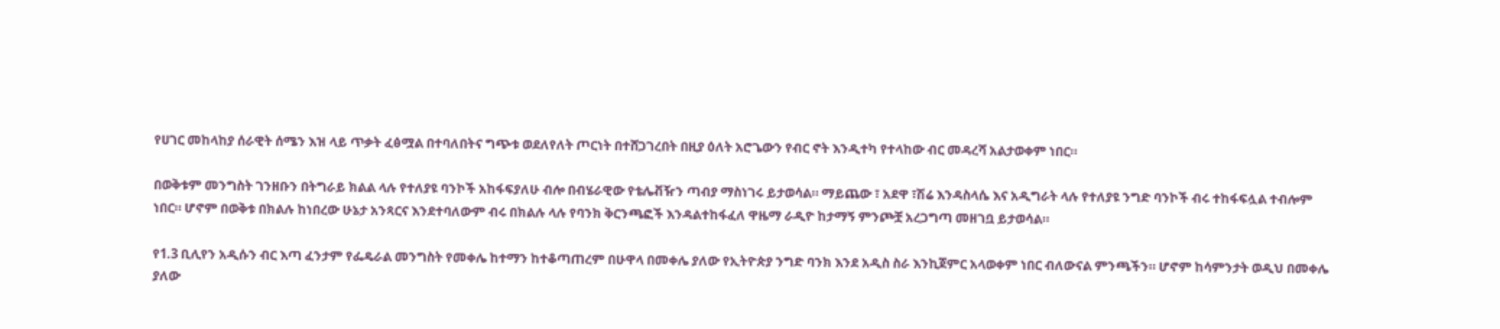የሀገር መከላከያ ሰራዊት ሰሜን እዝ ላይ ጥቃት ፈፅሟል በተባለበትና ግጭቱ ወደለየለት ጦርነት በተሸጋገረበት በዚያ ዕለት አሮጌውን የብር ኖት እንዲተካ የተላከው ብር መዳረሻ አልታወቀም ነበር።

በወቅቱም መንግስት ገንዘቡን በትግራይ ክልል ላሉ የተለያዩ ባንኮች አከፋፍያለሁ ብሎ በብሄራዊው የቴሌቭዥን ጣብያ ማስነገሩ ይታወሳል። ማይጨው ፣ አደዋ ፣ሽሬ እንዳስላሴ እና አዲግራት ላሉ የተለያዩ ንግድ ባንኮች ብሩ ተከፋፍሏል ተብሎም ነበር። ሆኖም በወቅቱ በክልሉ ከነበረው ሁኔታ አንጻርና እንደተባለውም ብሩ በክልሉ ላሉ የባንክ ቅርንጫፎች እንዳልተከፋፈለ ዋዜማ ራዲዮ ከታማኝ ምንጮቿ አረጋግጣ መዘገቧ ይታወሳል።

የ1.3 ቢሊየን አዲሱን ብር እጣ ፈንታም የፌዴራል መንግስት የመቀሌ ከተማን ከተቆጣጠረም በሁዋላ በመቀሌ ያለው የኢትዮጵያ ንግድ ባንክ እንደ አዲስ ስራ እንኪጀምር አላወቀም ነበር ብለውናል ምንጫችን። ሆኖም ከሳምንታት ወዲህ በመቀሌ ያለው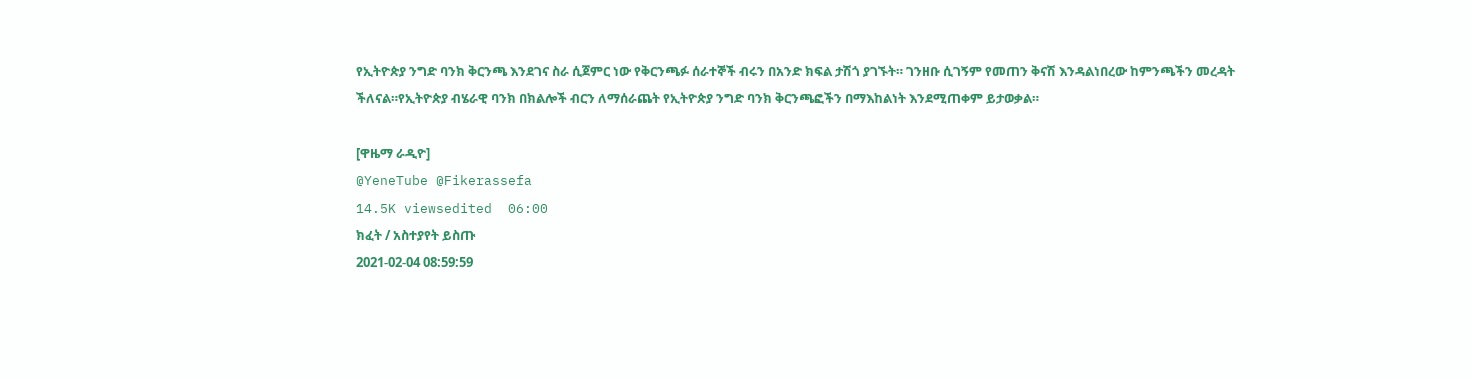የኢትዮጵያ ንግድ ባንክ ቅርንጫ እንደገና ስራ ሲጀምር ነው የቅርንጫፉ ሰራተኞች ብሩን በአንድ ክፍል ታሽጎ ያገኙት። ገንዘቡ ሲገኝም የመጠን ቅናሽ እንዳልነበረው ከምንጫችን መረዳት ችለናል።የኢትዮጵያ ብሄራዊ ባንክ በክልሎች ብርን ለማሰራጨት የኢትዮጵያ ንግድ ባንክ ቅርንጫፎችን በማእከልነት እንደሚጠቀም ይታወቃል።

[ዋዜማ ራዲዮ]
@YeneTube @Fikerassefa
14.5K viewsedited  06:00
ክፈት / አስተያየት ይስጡ
2021-02-04 08:59:59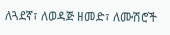ለጓደኛ፣ ለወዳጅ ዘመድ፣ ለሙሽሮች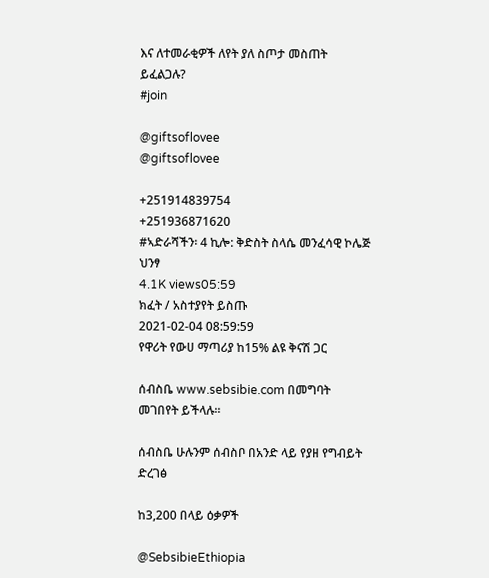እና ለተመራቂዎች ለየት ያለ ስጦታ መስጠት ይፈልጋሉ?
#join

@giftsoflovee
@giftsoflovee

+251914839754
+251936871620
#ኣድራሻችን፡ 4 ኪሎ: ቅድስት ስላሴ መንፈሳዊ ኮሌጅ ህንፃ
4.1K views05:59
ክፈት / አስተያየት ይስጡ
2021-02-04 08:59:59
የዋሪት የውሀ ማጣሪያ ከ15% ልዩ ቅናሽ ጋር

ሰብስቤ www.sebsibie.com በመግባት መገበየት ይችላሉ።

ሰብስቤ ሁሉንም ሰብስቦ በአንድ ላይ የያዘ የግብይት ድረገፅ

ከ3,200 በላይ ዕቃዎች

@SebsibieEthiopia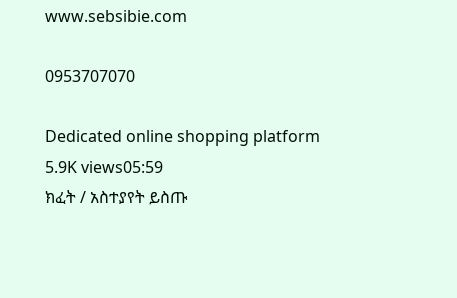www.sebsibie.com

0953707070

Dedicated online shopping platform
5.9K views05:59
ክፈት / አስተያየት ይስጡ